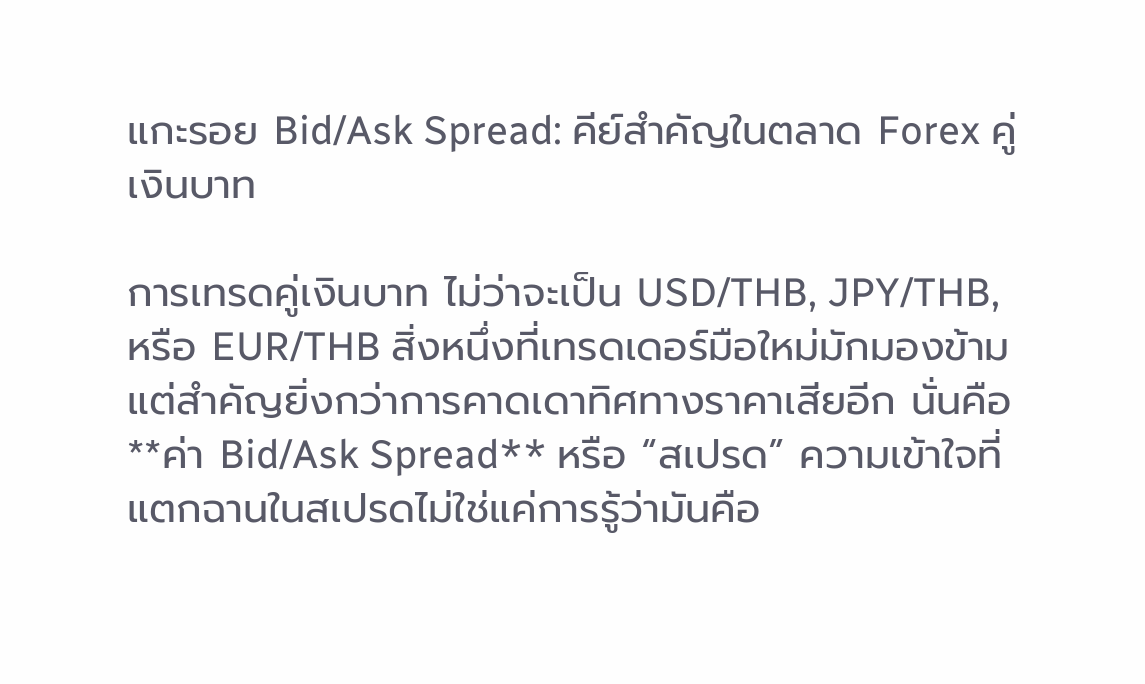แกะรอย Bid/Ask Spread: คีย์สำคัญในตลาด Forex คู่เงินบาท

การเทรดคู่เงินบาท ไม่ว่าจะเป็น USD/THB, JPY/THB, หรือ EUR/THB สิ่งหนึ่งที่เทรดเดอร์มือใหม่มักมองข้ามแต่สำคัญยิ่งกว่าการคาดเดาทิศทางราคาเสียอีก นั่นคือ **ค่า Bid/Ask Spread** หรือ “สเปรด” ความเข้าใจที่แตกฉานในสเปรดไม่ใช่แค่การรู้ว่ามันคือ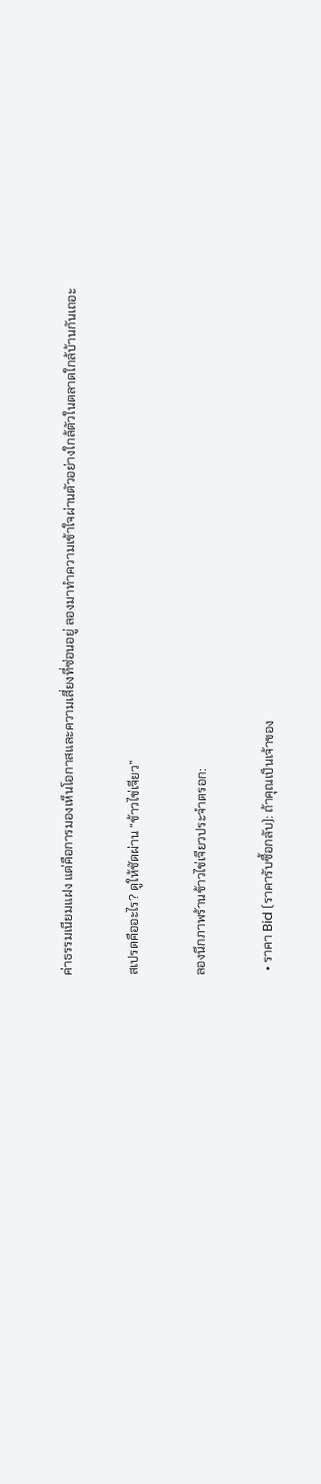ค่าธรรมเนียมแฝง แต่คือการมองเห็นโอกาสและความเสี่ยงที่ซ่อนอยู่ ลองมาทำความเข้าใจผ่านตัวอย่างใกล้ตัวในตลาดใกล้บ้านกันเถอะ

สเปรดคืออะไร? ดูให้ชัดผ่าน “ข้าวไข่เจียว”

ลองนึกภาพร้านข้าวไข่เจียวประจำตรอก:

  • ราคา Bid (ราคารับซื้อกลับ): ถ้าคุณเป็นเจ้าของ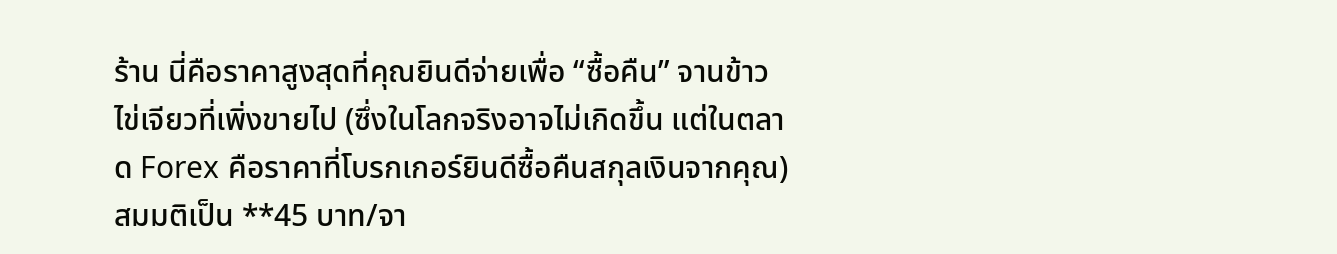ร้าน นี่คือราคาสูงสุดที่คุณยินดีจ่ายเพื่อ “ซื้อคืน” จานข้าวไข่เจียวที่เพิ่งขายไป (ซึ่งในโลกจริงอาจไม่เกิดขึ้น แต่ในตลาด Forex คือราคาที่โบรกเกอร์ยินดีซื้อคืนสกุลเงินจากคุณ) สมมติเป็น **45 บาท/จา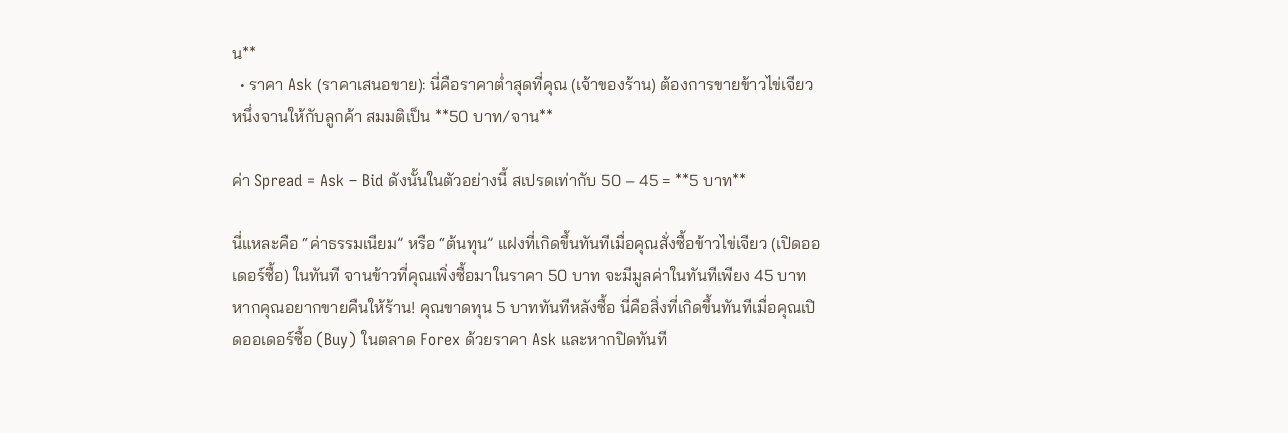น**
  • ราคา Ask (ราคาเสนอขาย): นี่คือราคาต่ำสุดที่คุณ (เจ้าของร้าน) ต้องการขายข้าวไข่เจียวหนึ่งจานให้กับลูกค้า สมมติเป็น **50 บาท/จาน**

ค่า Spread = Ask – Bid ดังนั้นในตัวอย่างนี้ สเปรดเท่ากับ 50 – 45 = **5 บาท**

นี่แหละคือ “ค่าธรรมเนียม” หรือ “ต้นทุน” แฝงที่เกิดขึ้นทันทีเมื่อคุณสั่งซื้อข้าวไข่เจียว (เปิดออเดอร์ซื้อ) ในทันที จานข้าวที่คุณเพิ่งซื้อมาในราคา 50 บาท จะมีมูลค่าในทันทีเพียง 45 บาท หากคุณอยากขายคืนให้ร้าน! คุณขาดทุน 5 บาททันทีหลังซื้อ นี่คือสิ่งที่เกิดขึ้นทันทีเมื่อคุณเปิดออเดอร์ซื้อ (Buy) ในตลาด Forex ด้วยราคา Ask และหากปิดทันที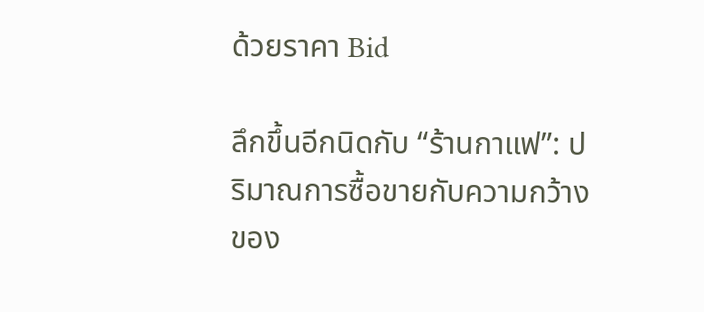ด้วยราคา Bid

ลึกขึ้นอีกนิดกับ “ร้านกาแฟ”: ปริมาณการซื้อขายกับความกว้างของ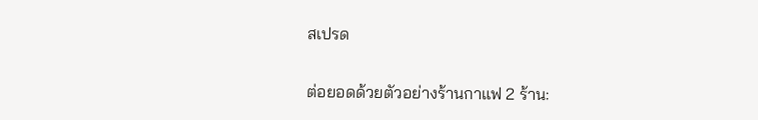สเปรด

ต่อยอดด้วยตัวอย่างร้านกาแฟ 2 ร้าน: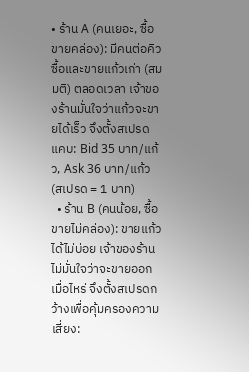• ร้าน A (คนเยอะ, ซื้อขายคล่อง): มีคนต่อคิวซื้อและขายแก้วเก่า (สมมติ) ตลอดเวลา เจ้าของร้านมั่นใจว่าแก้วจะขายได้เร็ว จึงตั้งสเปรดแคบ: Bid 35 บาท/แก้ว, Ask 36 บาท/แก้ว (สเปรด = 1 บาท)
  • ร้าน B (คนน้อย, ซื้อขายไม่คล่อง): ขายแก้วได้ไม่บ่อย เจ้าของร้านไม่มั่นใจว่าจะขายออกเมื่อไหร่ จึงตั้งสเปรดกว้างเพื่อคุ้มครองความเสี่ยง: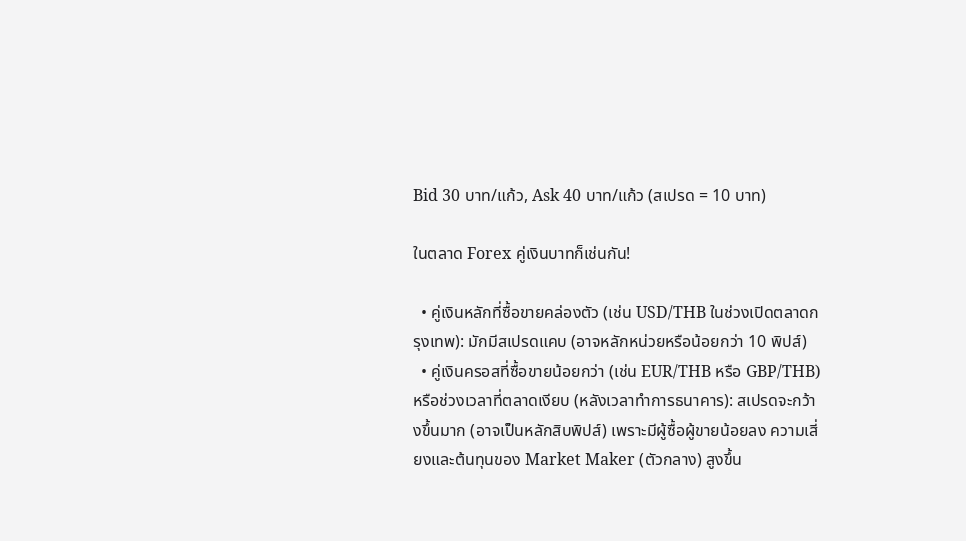Bid 30 บาท/แก้ว, Ask 40 บาท/แก้ว (สเปรด = 10 บาท)

ในตลาด Forex คู่เงินบาทก็เช่นกัน!

  • คู่เงินหลักที่ซื้อขายคล่องตัว (เช่น USD/THB ในช่วงเปิดตลาดกรุงเทพ): มักมีสเปรดแคบ (อาจหลักหน่วยหรือน้อยกว่า 10 พิปส์)
  • คู่เงินครอสที่ซื้อขายน้อยกว่า (เช่น EUR/THB หรือ GBP/THB) หรือช่วงเวลาที่ตลาดเงียบ (หลังเวลาทำการธนาคาร): สเปรดจะกว้างขึ้นมาก (อาจเป็นหลักสิบพิปส์) เพราะมีผู้ซื้อผู้ขายน้อยลง ความเสี่ยงและต้นทุนของ Market Maker (ตัวกลาง) สูงขึ้น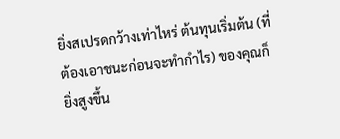ยิ่งสเปรดกว้างเท่าไหร่ ต้นทุนเริ่มต้น (ที่ต้องเอาชนะก่อนจะทำกำไร) ของคุณก็ยิ่งสูงขึ้น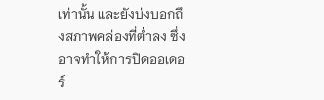เท่านั้น และยังบ่งบอกถึงสภาพคล่องที่ต่ำลง ซึ่งอาจทำให้การปิดออเดอร์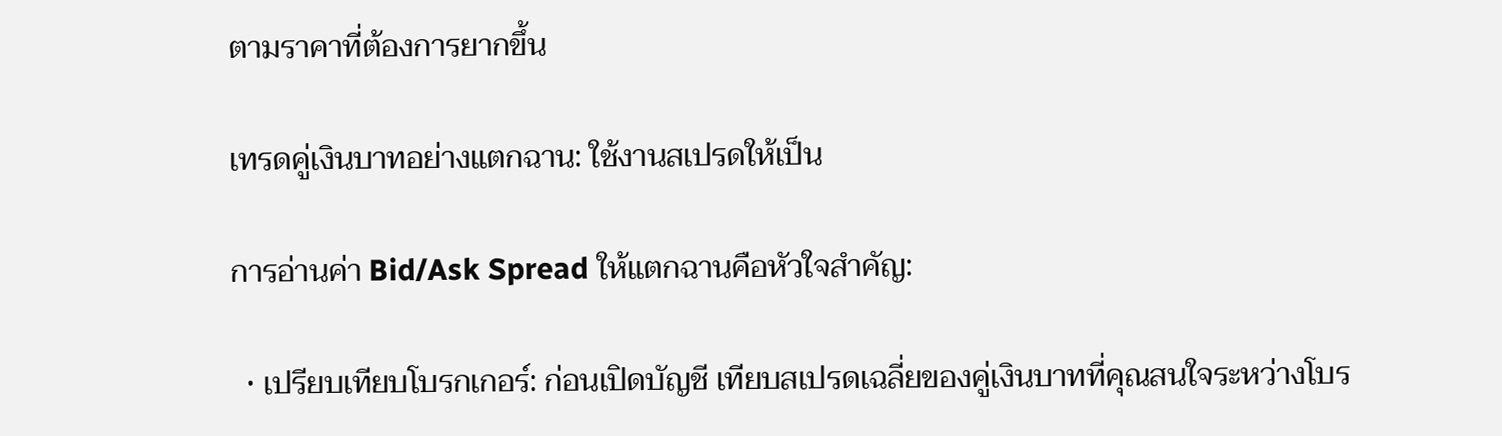ตามราคาที่ต้องการยากขึ้น

เทรดคู่เงินบาทอย่างแตกฉาน: ใช้งานสเปรดให้เป็น

การอ่านค่า Bid/Ask Spread ให้แตกฉานคือหัวใจสำคัญ:

  • เปรียบเทียบโบรกเกอร์: ก่อนเปิดบัญชี เทียบสเปรดเฉลี่ยของคู่เงินบาทที่คุณสนใจระหว่างโบร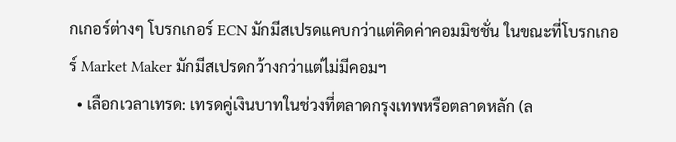กเกอร์ต่างๆ โบรกเกอร์ ECN มักมีสเปรดแคบกว่าแต่คิดค่าคอมมิชชั่น ในขณะที่โบรกเกอร์ Market Maker มักมีสเปรดกว้างกว่าแต่ไม่มีคอมฯ
  • เลือกเวลาเทรด: เทรดคู่เงินบาทในช่วงที่ตลาดกรุงเทพหรือตลาดหลัก (ล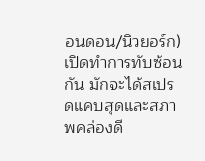อนดอน/นิวยอร์ก) เปิดทำการทับซ้อนกัน มักจะได้สเปรดแคบสุดและสภาพคล่องดี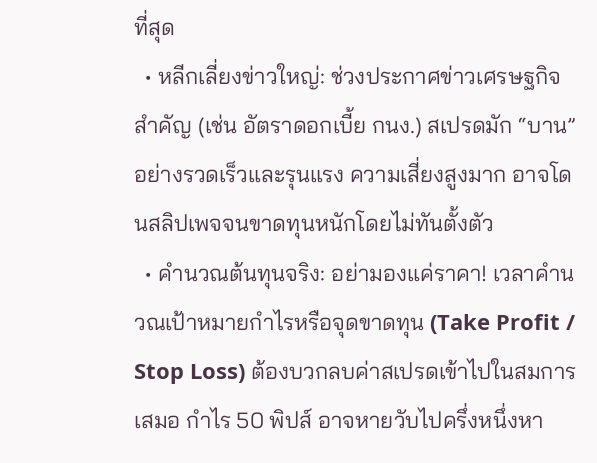ที่สุด
  • หลีกเลี่ยงข่าวใหญ่: ช่วงประกาศข่าวเศรษฐกิจสำคัญ (เช่น อัตราดอกเบี้ย กนง.) สเปรดมัก “บาน” อย่างรวดเร็วและรุนแรง ความเสี่ยงสูงมาก อาจโดนสลิปเพจจนขาดทุนหนักโดยไม่ทันตั้งตัว
  • คำนวณต้นทุนจริง: อย่ามองแค่ราคา! เวลาคำนวณเป้าหมายกำไรหรือจุดขาดทุน (Take Profit / Stop Loss) ต้องบวกลบค่าสเปรดเข้าไปในสมการเสมอ กำไร 50 พิปส์ อาจหายวับไปครึ่งหนึ่งหา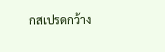กสเปรดกว้าง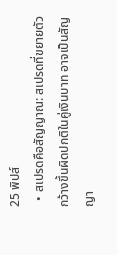25 พิปส์
  • สเปรดคือสัญญาณ: สเปรดที่ขยายตัวกว้างขึ้นผิดปกติในคู่เงินบาท อาจเป็นสัญญา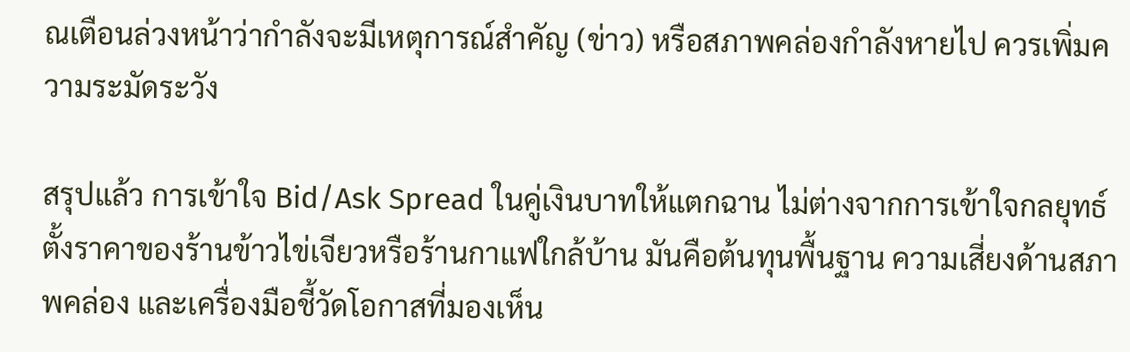ณเตือนล่วงหน้าว่ากำลังจะมีเหตุการณ์สำคัญ (ข่าว) หรือสภาพคล่องกำลังหายไป ควรเพิ่มความระมัดระวัง

สรุปแล้ว การเข้าใจ Bid/Ask Spread ในคู่เงินบาทให้แตกฉาน ไม่ต่างจากการเข้าใจกลยุทธ์ตั้งราคาของร้านข้าวไข่เจียวหรือร้านกาแฟใกล้บ้าน มันคือต้นทุนพื้นฐาน ความเสี่ยงด้านสภาพคล่อง และเครื่องมือชี้วัดโอกาสที่มองเห็น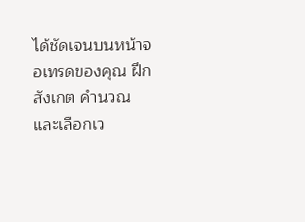ได้ชัดเจนบนหน้าจอเทรดของคุณ ฝึกสังเกต คำนวณ และเลือกเว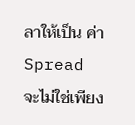ลาให้เป็น ค่า Spread จะไม่ใช่เพียง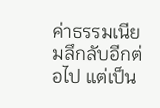ค่าธรรมเนียมลึกลับอีกต่อไป แต่เป็น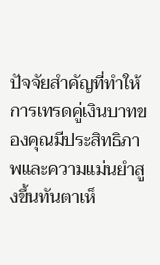ปัจจัยสำคัญที่ทำให้การเทรดคู่เงินบาทของคุณมีประสิทธิภาพและความแม่นยำสูงขึ้นทันตาเห็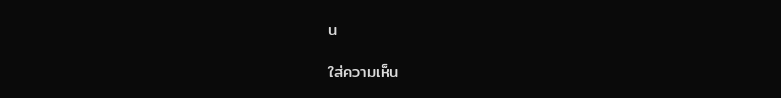น

ใส่ความเห็น